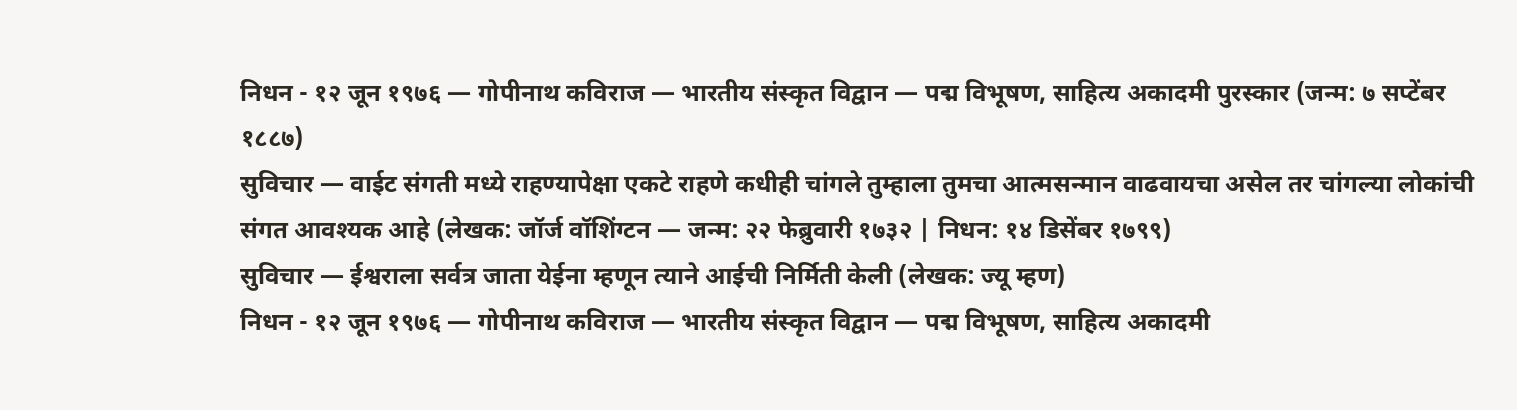निधन - १२ जून १९७६ — गोपीनाथ कविराज — भारतीय संस्कृत विद्वान — पद्म विभूषण, साहित्य अकादमी पुरस्कार (जन्म: ७ सप्टेंबर १८८७)
सुविचार — वाईट संगती मध्ये राहण्यापेक्षा एकटे राहणे कधीही चांगले तुम्हाला तुमचा आत्मसन्मान वाढवायचा असेल तर चांगल्या लोकांची संगत आवश्यक आहे (लेखक: जॉर्ज वॉशिंग्टन — जन्म: २२ फेब्रुवारी १७३२ | निधन: १४ डिसेंबर १७९९)
सुविचार — ईश्वराला सर्वत्र जाता येईना म्हणून त्याने आईची निर्मिती केली (लेखक: ज्यू म्हण)
निधन - १२ जून १९७६ — गोपीनाथ कविराज — भारतीय संस्कृत विद्वान — पद्म विभूषण, साहित्य अकादमी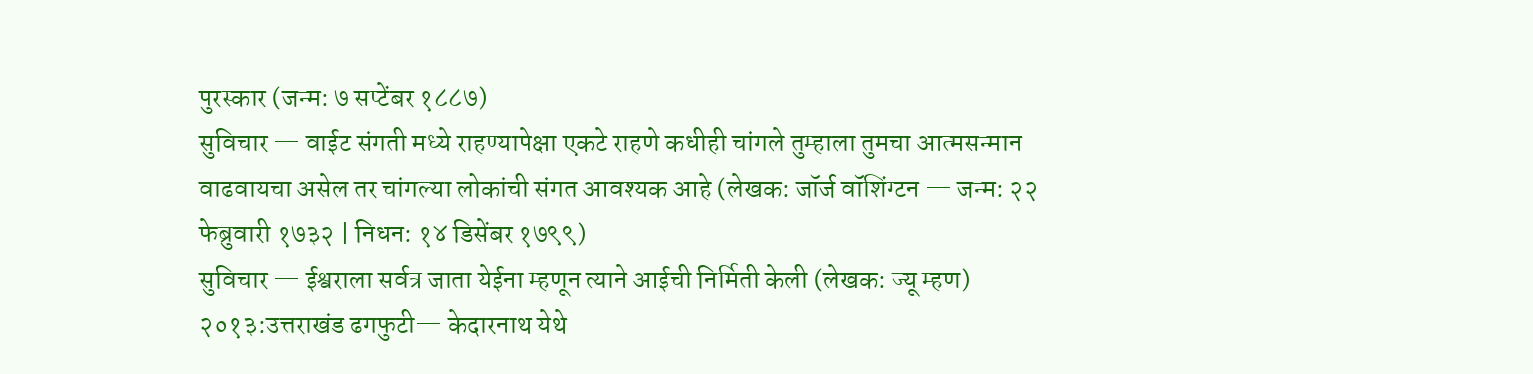पुरस्कार (जन्म: ७ सप्टेंबर १८८७)
सुविचार — वाईट संगती मध्ये राहण्यापेक्षा एकटे राहणे कधीही चांगले तुम्हाला तुमचा आत्मसन्मान वाढवायचा असेल तर चांगल्या लोकांची संगत आवश्यक आहे (लेखक: जॉर्ज वॉशिंग्टन — जन्म: २२ फेब्रुवारी १७३२ | निधन: १४ डिसेंबर १७९९)
सुविचार — ईश्वराला सर्वत्र जाता येईना म्हणून त्याने आईची निर्मिती केली (लेखक: ज्यू म्हण)
२०१३:उत्तराखंड ढगफुटी— केदारनाथ येथे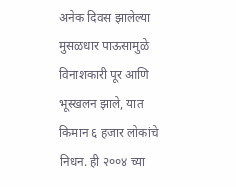अनेक दिवस झालेल्या मुसळधार पाऊसामुळे विनाशकारी पूर आणि भूस्खलन झाले, यात किमान ६ हजार लोकांचे निधन. ही २००४ च्या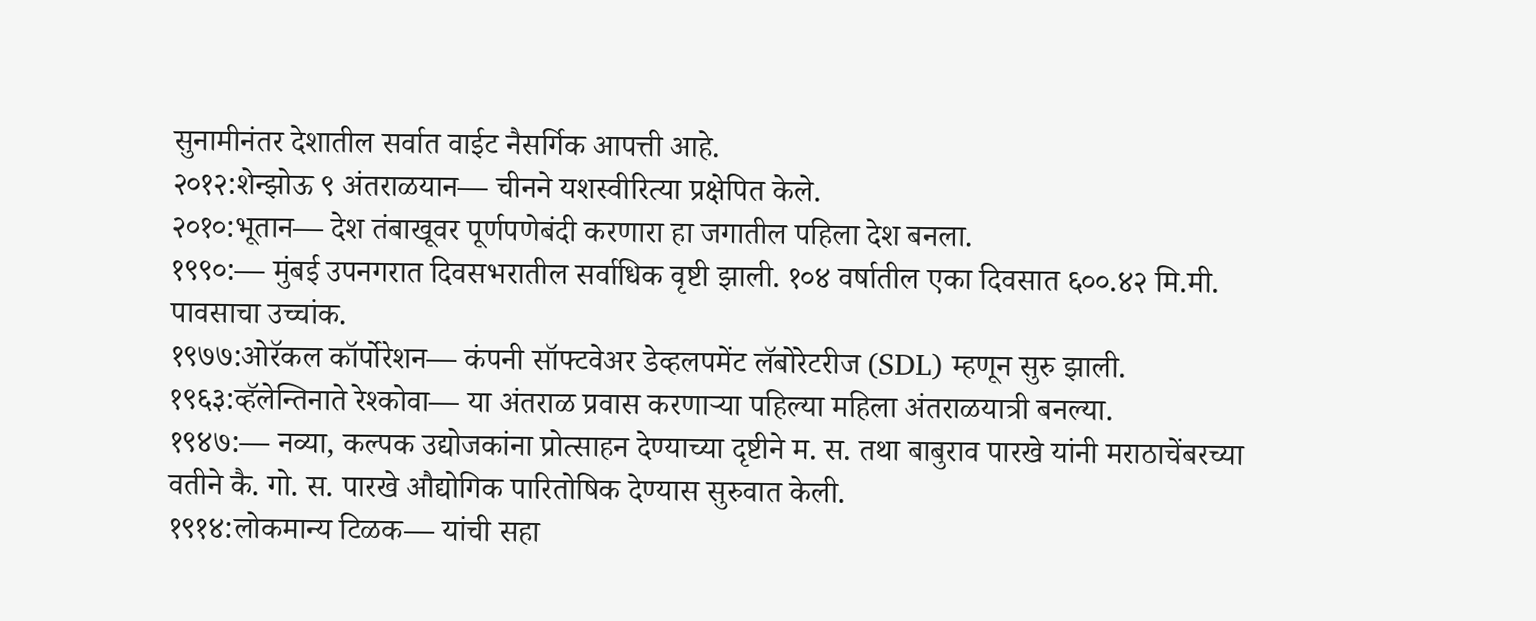सुनामीनंतर देशातील सर्वात वाईट नैसर्गिक आपत्ती आहे.
२०१२:शेन्झोऊ ९ अंतराळयान— चीनने यशस्वीरित्या प्रक्षेपित केले.
२०१०:भूतान— देश तंबाखूवर पूर्णपणेबंदी करणारा हा जगातील पहिला देश बनला.
१९९०:— मुंबई उपनगरात दिवसभरातील सर्वाधिक वृष्टी झाली. १०४ वर्षातील एका दिवसात ६००.४२ मि.मी. पावसाचा उच्चांक.
१९७७:ओरॅकल कॉर्पोरेशन— कंपनी सॉफ्टवेअर डेव्हलपमेंट लॅबोरेटरीज (SDL) म्हणून सुरु झाली.
१९६३:व्हॅलेन्तिनाते रेश्कोवा— या अंतराळ प्रवास करणाऱ्या पहिल्या महिला अंतराळयात्री बनल्या.
१९४७:— नव्या, कल्पक उद्योजकांना प्रोत्साहन देण्याच्या दृष्टीने म. स. तथा बाबुराव पारखे यांनी मराठाचेंबरच्या वतीने कै. गो. स. पारखे औद्योगिक पारितोषिक देण्यास सुरुवात केली.
१९१४:लोकमान्य टिळक— यांची सहा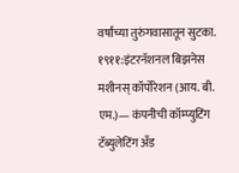वर्षांच्या तुरुंगवासातून सुटका.
१९११:इंटरनॅशनल बिझनेस मशीनस् कॉर्पोरेशन (आय. बी. एम.)— कंपनीची कॉम्प्युटिंग टॅब्युलेटिंग अँड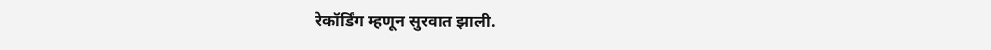रेकॉर्डिंग म्हणून सुरवात झाली.